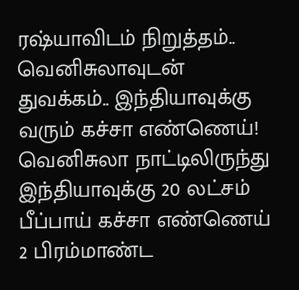ரஷ்யாவிடம் நிறுத்தம்.. வெனிசுலாவுடன் துவக்கம்.. இந்தியாவுக்கு வரும் கச்சா எண்ணெய்!
வெனிசுலா நாட்டிலிருந்து இந்தியாவுக்கு 20 லட்சம் பீப்பாய் கச்சா எண்ணெய் 2 பிரம்மாண்ட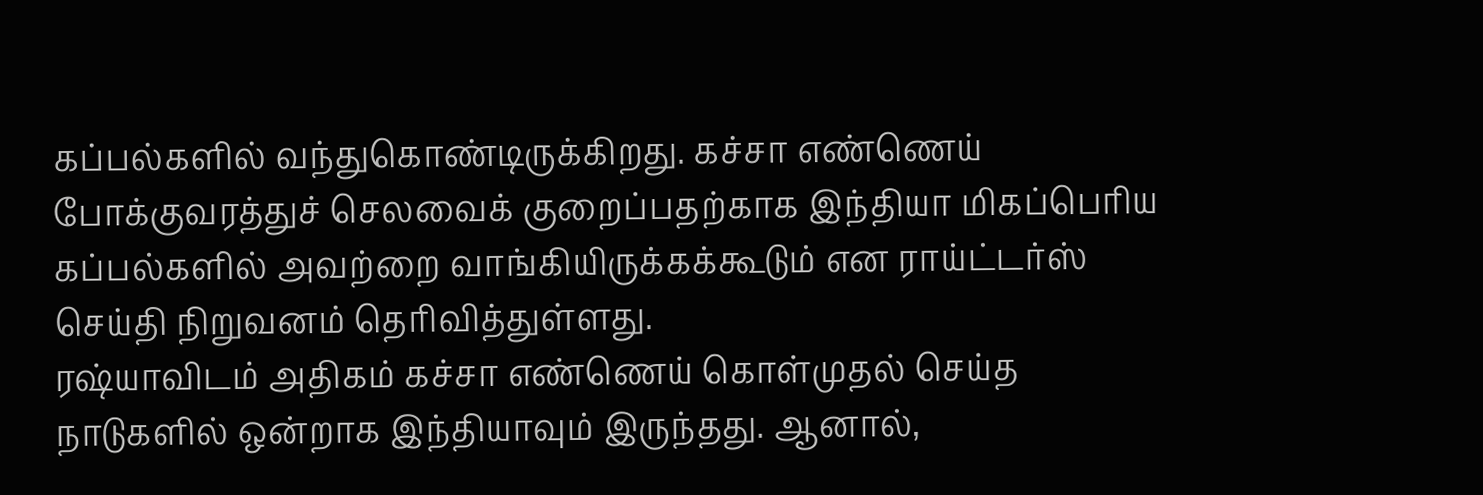கப்பல்களில் வந்துகொண்டிருக்கிறது. கச்சா எண்ணெய் போக்குவரத்துச் செலவைக் குறைப்பதற்காக இந்தியா மிகப்பெரிய கப்பல்களில் அவற்றை வாங்கியிருக்கக்கூடும் என ராய்ட்டர்ஸ் செய்தி நிறுவனம் தெரிவித்துள்ளது.
ரஷ்யாவிடம் அதிகம் கச்சா எண்ணெய் கொள்முதல் செய்த நாடுகளில் ஒன்றாக இந்தியாவும் இருந்தது. ஆனால்,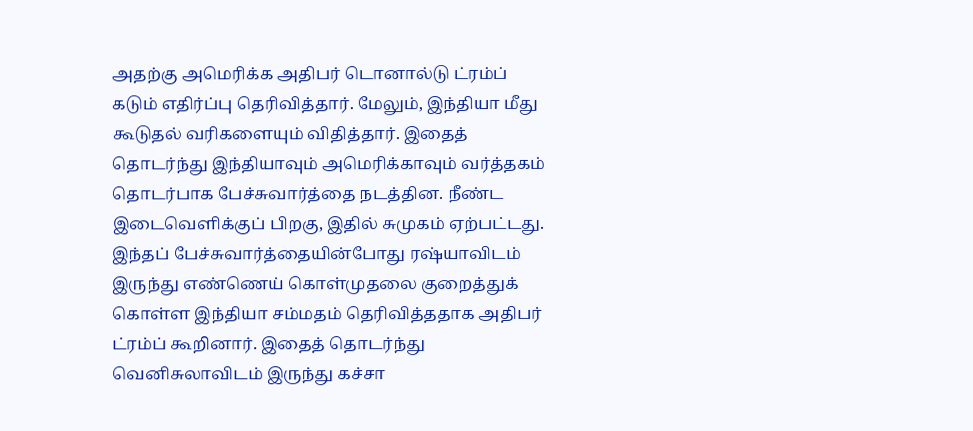அதற்கு அமெரிக்க அதிபர் டொனால்டு ட்ரம்ப் கடும் எதிர்ப்பு தெரிவித்தார். மேலும், இந்தியா மீது கூடுதல் வரிகளையும் விதித்தார். இதைத் தொடர்ந்து இந்தியாவும் அமெரிக்காவும் வர்த்தகம் தொடர்பாக பேச்சுவார்த்தை நடத்தின. நீண்ட இடைவெளிக்குப் பிறகு, இதில் சுமுகம் ஏற்பட்டது. இந்தப் பேச்சுவார்த்தையின்போது ரஷ்யாவிடம் இருந்து எண்ணெய் கொள்முதலை குறைத்துக் கொள்ள இந்தியா சம்மதம் தெரிவித்ததாக அதிபர் ட்ரம்ப் கூறினார். இதைத் தொடர்ந்து வெனிசுலாவிடம் இருந்து கச்சா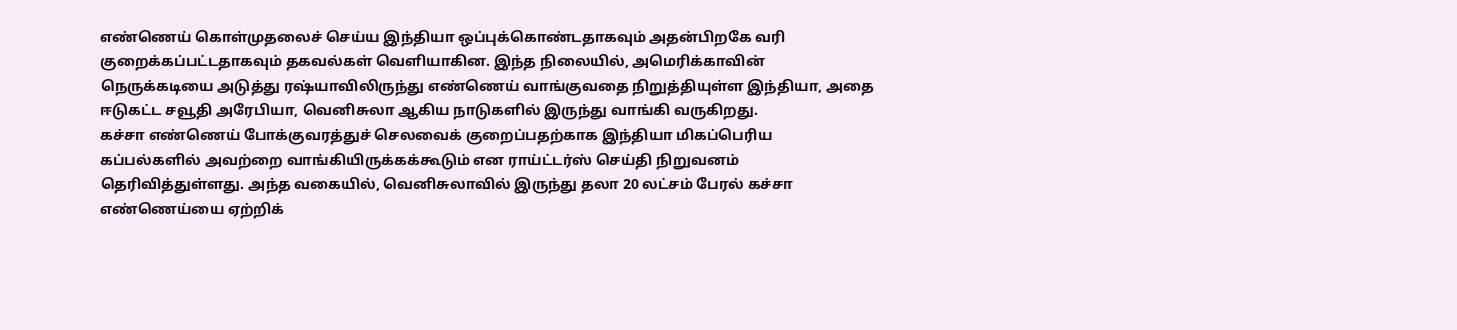எண்ணெய் கொள்முதலைச் செய்ய இந்தியா ஒப்புக்கொண்டதாகவும் அதன்பிறகே வரி குறைக்கப்பட்டதாகவும் தகவல்கள் வெளியாகின. இந்த நிலையில், அமெரிக்காவின் நெருக்கடியை அடுத்து ரஷ்யாவிலிருந்து எண்ணெய் வாங்குவதை நிறுத்தியுள்ள இந்தியா, அதை ஈடுகட்ட சவூதி அரேபியா, வெனிசுலா ஆகிய நாடுகளில் இருந்து வாங்கி வருகிறது.
கச்சா எண்ணெய் போக்குவரத்துச் செலவைக் குறைப்பதற்காக இந்தியா மிகப்பெரிய கப்பல்களில் அவற்றை வாங்கியிருக்கக்கூடும் என ராய்ட்டர்ஸ் செய்தி நிறுவனம் தெரிவித்துள்ளது. அந்த வகையில், வெனிசுலாவில் இருந்து தலா 20 லட்சம் பேரல் கச்சா எண்ணெய்யை ஏற்றிக்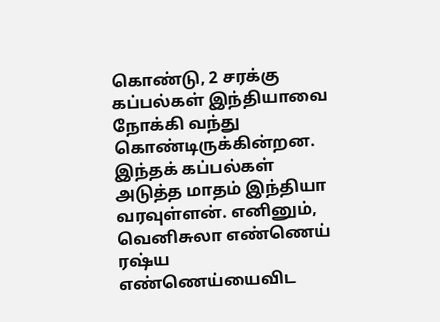கொண்டு, 2 சரக்கு கப்பல்கள் இந்தியாவை நோக்கி வந்து கொண்டிருக்கின்றன. இந்தக் கப்பல்கள் அடுத்த மாதம் இந்தியா வரவுள்ளன். எனினும், வெனிசுலா எண்ணெய் ரஷ்ய எண்ணெய்யைவிட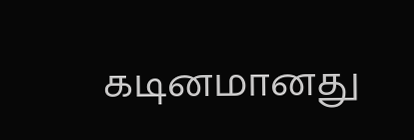கடினமானது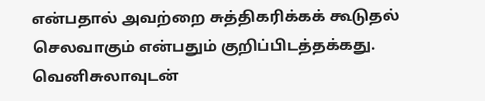என்பதால் அவற்றை சுத்திகரிக்கக் கூடுதல் செலவாகும் என்பதும் குறிப்பிடத்தக்கது. வெனிசுலாவுடன்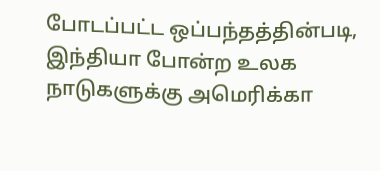போடப்பட்ட ஒப்பந்தத்தின்படி, இந்தியா போன்ற உலக நாடுகளுக்கு அமெரிக்கா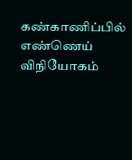கண்காணிப்பில் எண்ணெய் விநியோகம்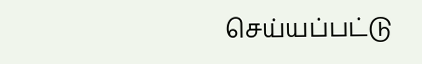செய்யப்பட்டு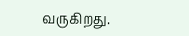வருகிறது.